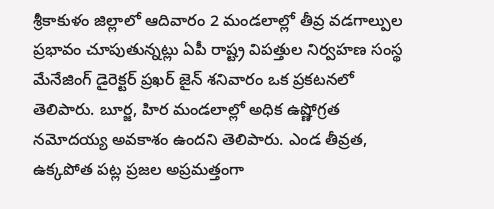శ్రీకాకుళం జిల్లాలో ఆదివారం 2 మండలాల్లో తీవ్ర వడగాల్పుల ప్రభావం చూపుతున్నట్లు ఏపీ రాష్ట్ర విపత్తుల నిర్వహణ సంస్థ మేనేజింగ్ డైరెక్టర్ ప్రఖర్ జైన్ శనివారం ఒక ప్రకటనలో తెలిపారు. బూర్జ, హిర మండలాల్లో అధిక ఉష్ణోగ్రత నమోదయ్య అవకాశం ఉందని తెలిపారు. ఎండ తీవ్రత, ఉక్కపోత పట్ల ప్రజల అప్రమత్తంగా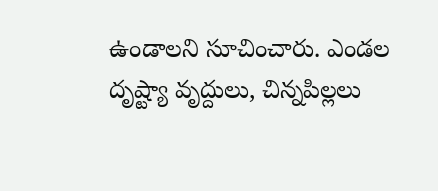ఉండాలని సూచించారు. ఎండల దృష్ట్యా వృద్దులు, చిన్నపిల్లలు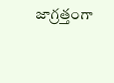జాగ్రత్తంగా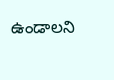ఉండాలని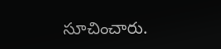సూచించారు.